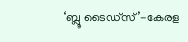‘ബ്ലൂ ടൈഡ്സ്’-കേരള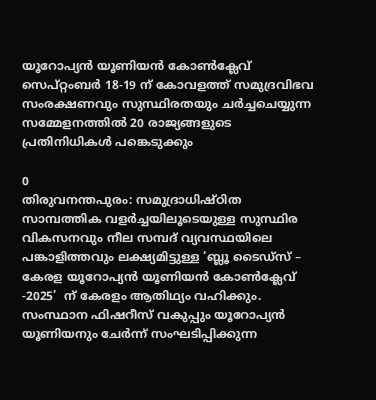യൂറോപ്യന്‍ യൂണിയന്‍ കോണ്‍ക്ലേവ് സെപ്റ്റംബര്‍ 18-19 ന് കോവളത്ത് സമുദ്രവിഭവ സംരക്ഷണവും സുസ്ഥിരതയും ചര്‍ച്ചചെയ്യുന്ന സമ്മേളനത്തില്‍ 20 രാജ്യങ്ങളുടെ പ്രതിനിധികള്‍ പങ്കെടുക്കും

0
തിരുവനന്തപുരം: സമുദ്രാധിഷ്ഠിത സാമ്പത്തിക വളര്‍ച്ചയിലൂടെയുള്ള സുസ്ഥിര വികസനവും നീല സമ്പദ് വ്യവസ്ഥയിലെ പങ്കാളിത്തവും ലക്ഷ്യമിട്ടുള്ള ‘ബ്ലൂ ടൈഡ്സ് – കേരള യൂറോപ്യന്‍ യൂണിയന്‍ കോണ്‍ക്ലേവ് -2025’  ന് കേരളം ആതിഥ്യം വഹിക്കും. സംസ്ഥാന ഫിഷറീസ് വകുപ്പും യൂറോപ്യന്‍ യൂണിയനും ചേര്‍ന്ന് സംഘടിപ്പിക്കുന്ന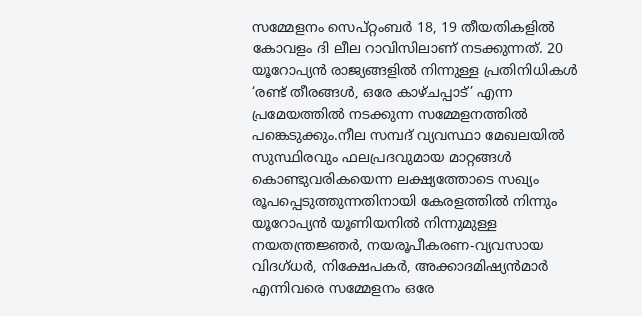സമ്മേളനം സെപ്റ്റംബര്‍ 18, 19 തീയതികളില്‍ കോവളം ദി ലീല റാവിസിലാണ് നടക്കുന്നത്. 20 യൂറോപ്യന്‍ രാജ്യങ്ങളില്‍ നിന്നുള്ള പ്രതിനിധികള്‍ ‘രണ്ട് തീരങ്ങള്‍, ഒരേ കാഴ്ചപ്പാട്’ എന്ന പ്രമേയത്തില്‍ നടക്കുന്ന സമ്മേളനത്തില്‍ പങ്കെടുക്കും.നീല സമ്പദ് വ്യവസ്ഥാ മേഖലയില്‍ സുസ്ഥിരവും ഫലപ്രദവുമായ മാറ്റങ്ങള്‍ കൊണ്ടുവരികയെന്ന ലക്ഷ്യത്തോടെ സഖ്യം രൂപപ്പെടുത്തുന്നതിനായി കേരളത്തില്‍ നിന്നും യൂറോപ്യന്‍ യൂണിയനില്‍ നിന്നുമുള്ള നയതന്ത്രജ്ഞര്‍, നയരൂപീകരണ-വ്യവസായ വിദഗ്ധര്‍, നിക്ഷേപകര്‍, അക്കാദമിഷ്യന്‍മാര്‍ എന്നിവരെ സമ്മേളനം ഒരേ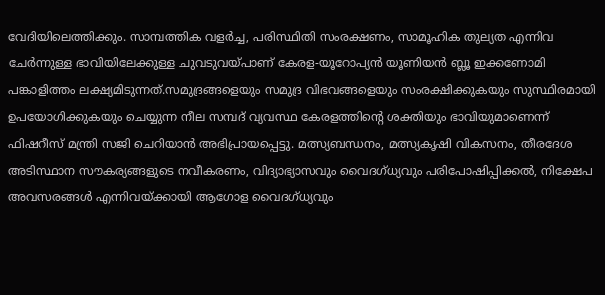വേദിയിലെത്തിക്കും. സാമ്പത്തിക വളര്‍ച്ച, പരിസ്ഥിതി സംരക്ഷണം, സാമൂഹിക തുല്യത എന്നിവ ചേര്‍ന്നുള്ള ഭാവിയിലേക്കുള്ള ചുവടുവയ്പാണ് കേരള-യൂറോപ്യന്‍ യൂണിയന്‍ ബ്ലൂ ഇക്കണോമി പങ്കാളിത്തം ലക്ഷ്യമിടുന്നത്.സമുദ്രങ്ങളെയും സമുദ്ര വിഭവങ്ങളെയും സംരക്ഷിക്കുകയും സുസ്ഥിരമായി ഉപയോഗിക്കുകയും ചെയ്യുന്ന നീല സമ്പദ് വ്യവസ്ഥ കേരളത്തിന്‍റെ ശക്തിയും ഭാവിയുമാണെന്ന് ഫിഷറീസ് മന്ത്രി സജി ചെറിയാന്‍ അഭിപ്രായപ്പെട്ടു. മത്സ്യബന്ധനം, മത്സ്യകൃഷി വികസനം, തീരദേശ അടിസ്ഥാന സൗകര്യങ്ങളുടെ നവീകരണം, വിദ്യാഭ്യാസവും വൈദഗ്ധ്യവും പരിപോഷിപ്പിക്കല്‍, നിക്ഷേപ അവസരങ്ങള്‍ എന്നിവയ്ക്കായി ആഗോള വൈദഗ്ധ്യവും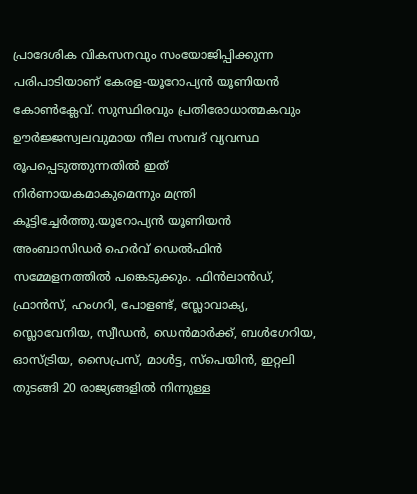പ്രാദേശിക വികസനവും സംയോജിപ്പിക്കുന്ന പരിപാടിയാണ് കേരള-യൂറോപ്യന്‍ യൂണിയന്‍ കോണ്‍ക്ലേവ്. സുസ്ഥിരവും പ്രതിരോധാത്മകവും ഊര്‍ജ്ജസ്വലവുമായ നീല സമ്പദ് വ്യവസ്ഥ രൂപപ്പെടുത്തുന്നതില്‍ ഇത് നിര്‍ണായകമാകുമെന്നും മന്ത്രി കൂട്ടിച്ചേര്‍ത്തു.യൂറോപ്യന്‍ യൂണിയന്‍ അംബാസിഡര്‍ ഹെര്‍വ് ഡെല്‍ഫിന്‍ സമ്മേളനത്തില്‍ പങ്കെടുക്കും. ഫിന്‍ലാന്‍ഡ്, ഫ്രാന്‍സ്, ഹംഗറി, പോളണ്ട്, സ്ലോവാക്യ, സ്ലൊവേനിയ, സ്വീഡന്‍, ഡെന്‍മാര്‍ക്ക്, ബള്‍ഗേറിയ, ഓസ്ട്രിയ, സൈപ്രസ്, മാള്‍ട്ട, സ്പെയിന്‍, ഇറ്റലി തുടങ്ങി 20 രാജ്യങ്ങളില്‍ നിന്നുള്ള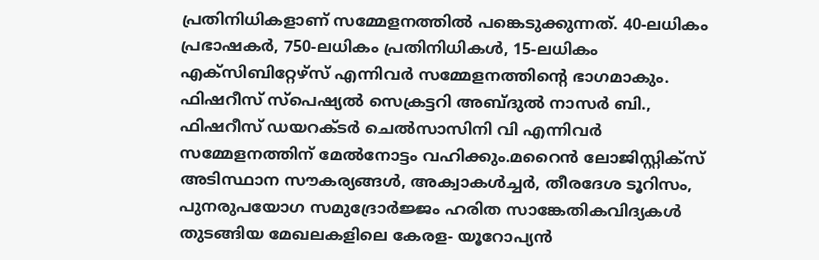പ്രതിനിധികളാണ് സമ്മേളനത്തില്‍ പങ്കെടുക്കുന്നത്. 40-ലധികം പ്രഭാഷകര്‍, 750-ലധികം പ്രതിനിധികള്‍, 15-ലധികം എക്സിബിറ്റേഴ്സ് എന്നിവര്‍ സമ്മേളനത്തിന്‍റെ ഭാഗമാകും. ഫിഷറീസ് സ്പെഷ്യല്‍ സെക്രട്ടറി അബ്ദുല്‍ നാസര്‍ ബി., ഫിഷറീസ് ഡയറക്ടര്‍ ചെല്‍സാസിനി വി എന്നിവര്‍ സമ്മേളനത്തിന് മേല്‍നോട്ടം വഹിക്കും.മറൈന്‍ ലോജിസ്റ്റിക്സ് അടിസ്ഥാന സൗകര്യങ്ങള്‍, അക്വാകള്‍ച്ചര്‍, തീരദേശ ടൂറിസം, പുനരുപയോഗ സമുദ്രോര്‍ജ്ജം ഹരിത സാങ്കേതികവിദ്യകള്‍ തുടങ്ങിയ മേഖലകളിലെ കേരള- യൂറോപ്യന്‍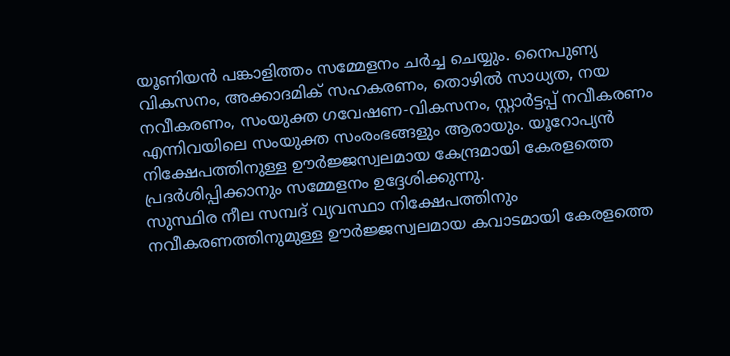യൂണിയന്‍ പങ്കാളിത്തം സമ്മേളനം ചര്‍ച്ച ചെയ്യും. നൈപുണ്യ വികസനം, അക്കാദമിക് സഹകരണം, തൊഴില്‍ സാധ്യത, നയ നവീകരണം, സംയുക്ത ഗവേഷണ-വികസനം, സ്റ്റാര്‍ട്ടപ്പ് നവീകരണം എന്നിവയിലെ സംയുക്ത സംരംഭങ്ങളും ആരായും. യൂറോപ്യന്‍ നിക്ഷേപത്തിനുള്ള ഊര്‍ജ്ജസ്വലമായ കേന്ദ്രമായി കേരളത്തെ പ്രദര്‍ശിപ്പിക്കാനും സമ്മേളനം ഉദ്ദേശിക്കുന്നു.
സുസ്ഥിര നീല സമ്പദ് വ്യവസ്ഥാ നിക്ഷേപത്തിനും നവീകരണത്തിനുമുള്ള ഊര്‍ജ്ജസ്വലമായ കവാടമായി കേരളത്തെ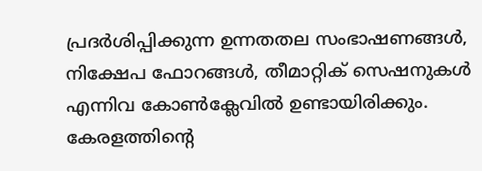പ്രദര്‍ശിപ്പിക്കുന്ന ഉന്നതതല സംഭാഷണങ്ങള്‍, നിക്ഷേപ ഫോറങ്ങള്‍, തീമാറ്റിക് സെഷനുകള്‍ എന്നിവ കോണ്‍ക്ലേവില്‍ ഉണ്ടായിരിക്കും. കേരളത്തിന്‍റെ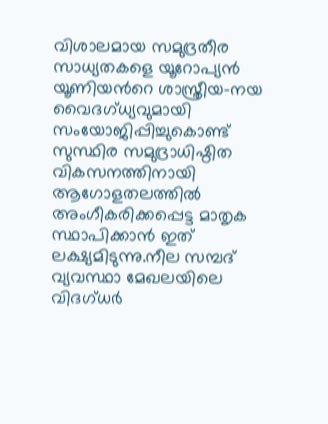വിശാലമായ സമുദ്രതീര സാധ്യതകളെ യൂറോപ്യന്‍ യൂണിയന്‍റെ ശാസ്ത്രീയ-നയ വൈദഗ്ധ്യവുമായി സംയോജിപ്പിച്ചുകൊണ്ട് സുസ്ഥിര സമുദ്രാധിഷ്ഠിത വികസനത്തിനായി ആഗോളതലത്തില്‍ അംഗീകരിക്കപ്പെട്ട മാതൃക സ്ഥാപിക്കാന്‍ ഇത് ലക്ഷ്യമിടുന്നു.നീല സമ്പദ് വ്യവസ്ഥാ മേഖലയിലെ വിദഗ്ധര്‍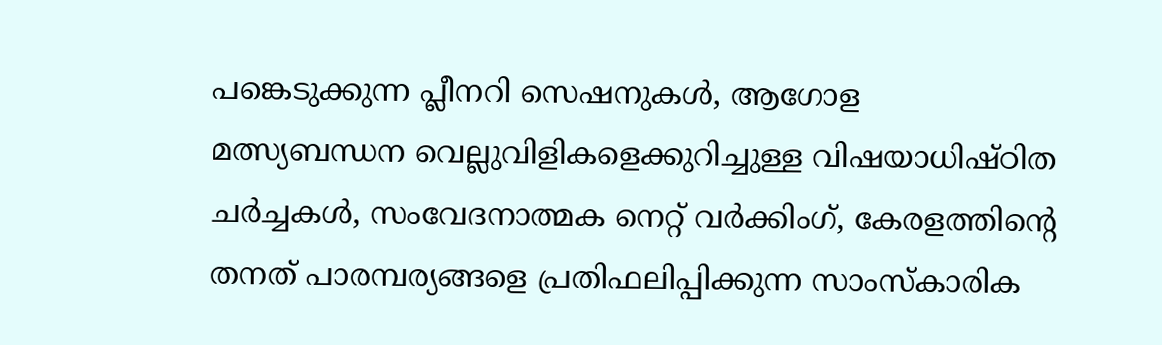പങ്കെടുക്കുന്ന പ്ലീനറി സെഷനുകള്‍, ആഗോള മത്സ്യബന്ധന വെല്ലുവിളികളെക്കുറിച്ചുള്ള വിഷയാധിഷ്ഠിത ചര്‍ച്ചകള്‍, സംവേദനാത്മക നെറ്റ് വര്‍ക്കിംഗ്, കേരളത്തിന്‍റെ തനത് പാരമ്പര്യങ്ങളെ പ്രതിഫലിപ്പിക്കുന്ന സാംസ്കാരിക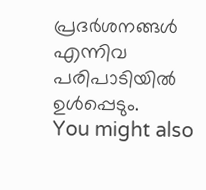പ്രദര്‍ശനങ്ങള്‍ എന്നിവ പരിപാടിയില്‍ ഉള്‍പ്പെടും.
You might also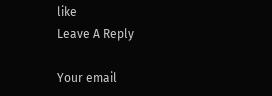like
Leave A Reply

Your email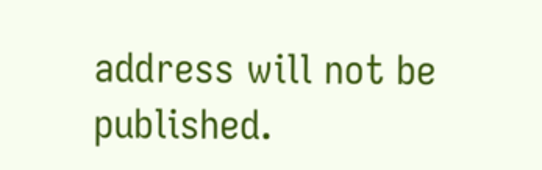address will not be published.